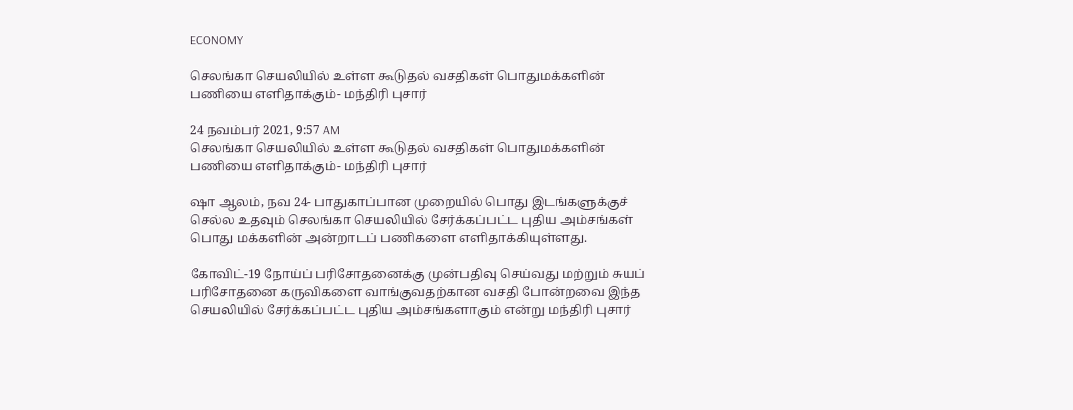ECONOMY

செலங்கா செயலியில் உள்ள கூடுதல் வசதிகள் பொதுமக்களின் பணியை எளிதாக்கும்- மந்திரி புசார்

24 நவம்பர் 2021, 9:57 AM
செலங்கா செயலியில் உள்ள கூடுதல் வசதிகள் பொதுமக்களின் பணியை எளிதாக்கும்- மந்திரி புசார்

ஷா ஆலம், நவ 24- பாதுகாப்பான முறையில் பொது இடங்களுக்குச் செல்ல உதவும் செலங்கா செயலியில் சேர்க்கப்பட்ட புதிய அம்சங்கள் பொது மக்களின் அன்றாடப் பணிகளை எளிதாக்கியுள்ளது.

கோவிட்-19 நோய்ப் பரிசோதனைக்கு முன்பதிவு செய்வது மற்றும் சுயப் பரிசோதனை கருவிகளை வாங்குவதற்கான வசதி போன்றவை இந்த செயலியில் சேர்க்கப்பட்ட புதிய அம்சங்களாகும் என்று மந்திரி புசார்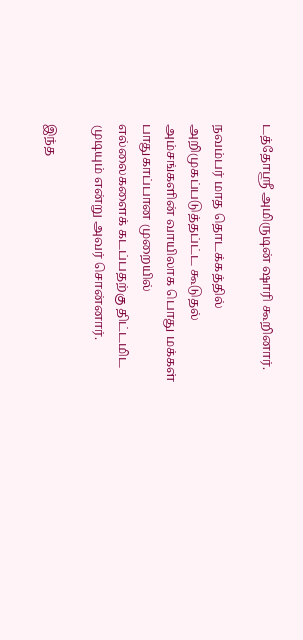டத்தோஸ்ரீ அமிருடின் ஷாரி கூறினார்.

நவம்பர் மாத தொடக்கத்தில் அறிமுகப்படுத்தப்ட்ட கூடுதல் அம்சங்களின் வாயிலாக பொது மக்கள் பாதுகாப்பான முறையில் எல்லைகளைக் கடப்பதற்கு திட்டமிட முடியும் என்று அவர் சொன்னார்.

இந்த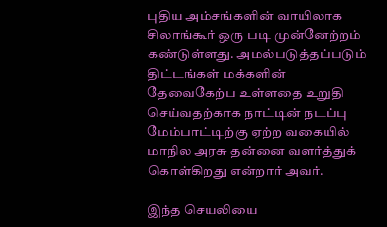புதிய அம்சங்களின் வாயிலாக சிலாங்கூர் ஒரு படி முன்னேற்றம் கண்டுள்ளது. அமல்படுத்தப்படும் திட்டங்கள் மக்களின் தேவைகேற்ப உள்ளதை உறுதி செய்வதற்காக நாட்டின் நடப்பு மேம்பாட்டிற்கு ஏற்ற வகையில் மாநில அரசு தன்னை வளர்த்துக் கொள்கிறது என்றார் அவர்.

இந்த செயலியை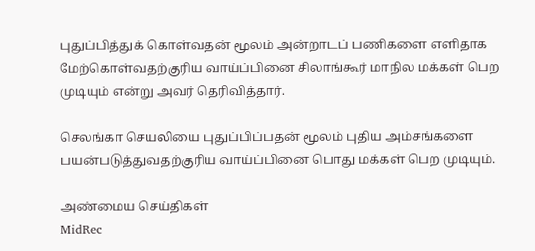புதுப்பித்துக் கொள்வதன் மூலம் அன்றாடப் பணிகளை எளிதாக மேற்கொள்வதற்குரிய வாய்ப்பினை சிலாங்கூர் மாநில மக்கள் பெற முடியும் என்று அவர் தெரிவித்தார்.

செலங்கா செயலியை புதுப்பிப்பதன் மூலம் புதிய அம்சங்களை பயன்படுத்துவதற்குரிய வாய்ப்பினை பொது மக்கள் பெற முடியும்.

அண்மைய செய்திகள்
MidRec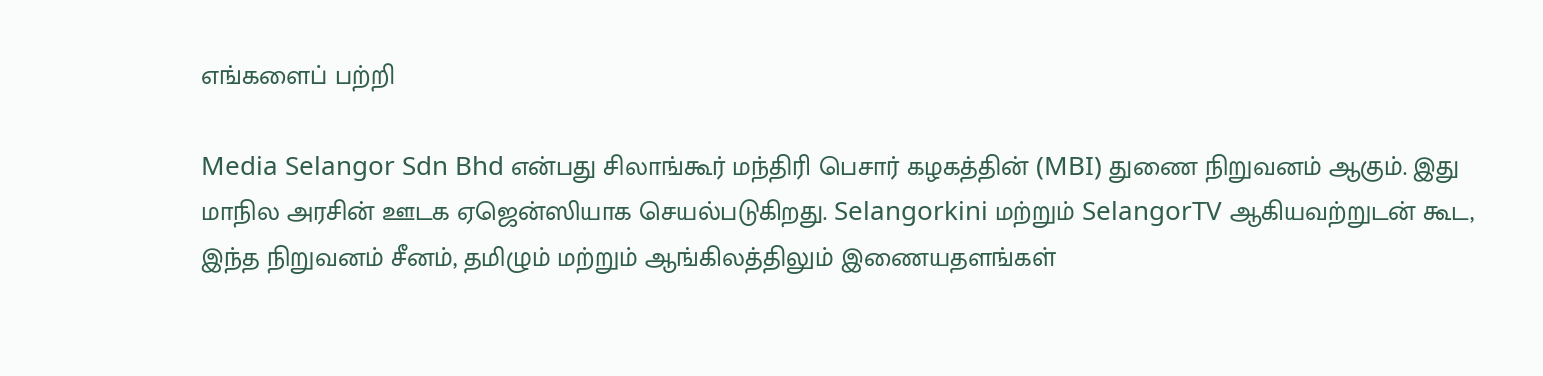எங்களைப் பற்றி

Media Selangor Sdn Bhd என்பது சிலாங்கூர் மந்திரி பெசார் கழகத்தின் (MBI) துணை நிறுவனம் ஆகும். இது மாநில அரசின் ஊடக ஏஜென்ஸியாக செயல்படுகிறது. Selangorkini மற்றும் SelangorTV ஆகியவற்றுடன் கூட, இந்த நிறுவனம் சீனம், தமிழும் மற்றும் ஆங்கிலத்திலும் இணையதளங்கள்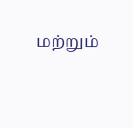மற்றும்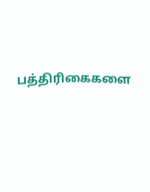பத்திரிகைகளை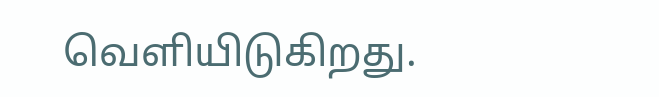வெளியிடுகிறது.